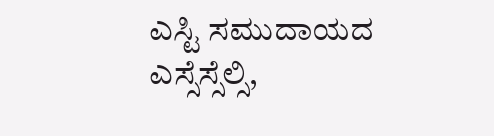ಎಸ್ಟಿ ಸಮುದಾಯದ ಎಸ್ಸೆಸ್ಸೆಲ್ಸಿ,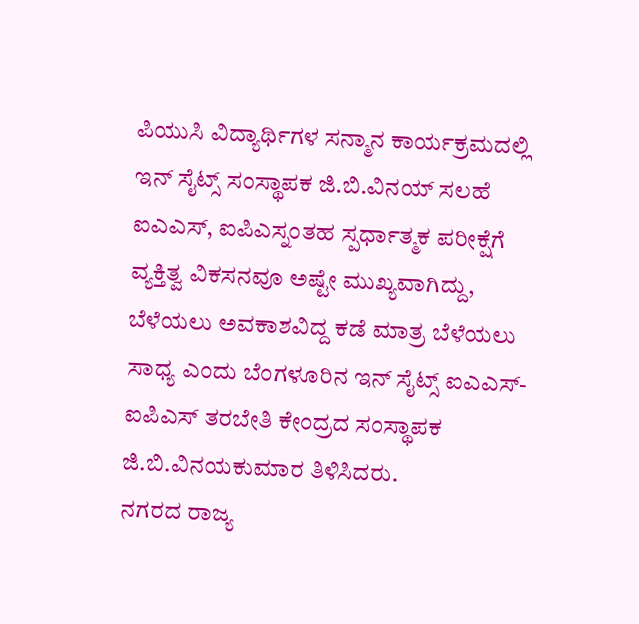ಪಿಯುಸಿ ವಿದ್ಯಾರ್ಥಿಗಳ ಸನ್ಮಾನ ಕಾರ್ಯಕ್ರಮದಲ್ಲಿ ಇನ್ ಸೈಟ್ಸ್ ಸಂಸ್ಥಾಪಕ ಜಿ.ಬಿ.ವಿನಯ್ ಸಲಹೆ
ಐಎಎಸ್, ಐಪಿಎಸ್ನಂತಹ ಸ್ಪರ್ಧಾತ್ಮಕ ಪರೀಕ್ಷೆಗೆ ವ್ಯಕ್ತಿತ್ವ ವಿಕಸನವೂ ಅಷ್ಟೇ ಮುಖ್ಯವಾಗಿದ್ದು, ಬೆಳೆಯಲು ಅವಕಾಶವಿದ್ದ ಕಡೆ ಮಾತ್ರ ಬೆಳೆಯಲು ಸಾಧ್ಯ ಎಂದು ಬೆಂಗಳೂರಿನ ಇನ್ ಸೈಟ್ಸ್ ಐಎಎಸ್-ಐಪಿಎಸ್ ತರಬೇತಿ ಕೇಂದ್ರದ ಸಂಸ್ಥಾಪಕ ಜಿ.ಬಿ.ವಿನಯಕುಮಾರ ತಿಳಿಸಿದರು.
ನಗರದ ರಾಜ್ಯ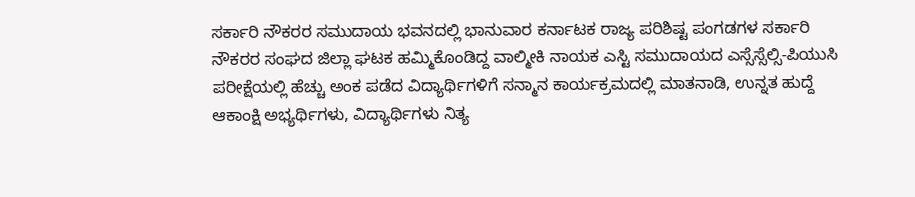ಸರ್ಕಾರಿ ನೌಕರರ ಸಮುದಾಯ ಭವನದಲ್ಲಿ ಭಾನುವಾರ ಕರ್ನಾಟಕ ರಾಜ್ಯ ಪರಿಶಿಷ್ಟ ಪಂಗಡಗಳ ಸರ್ಕಾರಿ ನೌಕರರ ಸಂಘದ ಜಿಲ್ಲಾ ಘಟಕ ಹಮ್ಮಿಕೊಂಡಿದ್ದ ವಾಲ್ಮೀಕಿ ನಾಯಕ ಎಸ್ಟಿ ಸಮುದಾಯದ ಎಸ್ಸೆಸ್ಸೆಲ್ಸಿ-ಪಿಯುಸಿ ಪರೀಕ್ಷೆಯಲ್ಲಿ ಹೆಚ್ಚು ಅಂಕ ಪಡೆದ ವಿದ್ಯಾರ್ಥಿಗಳಿಗೆ ಸನ್ಮಾನ ಕಾರ್ಯಕ್ರಮದಲ್ಲಿ ಮಾತನಾಡಿ, ಉನ್ನತ ಹುದ್ದೆ ಆಕಾಂಕ್ಷಿ ಅಭ್ಯರ್ಥಿಗಳು, ವಿದ್ಯಾರ್ಥಿಗಳು ನಿತ್ಯ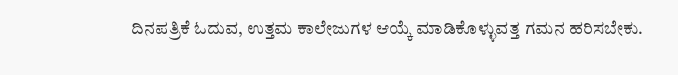ದಿನಪತ್ರಿಕೆ ಓದುವ, ಉತ್ತಮ ಕಾಲೇಜುಗಳ ಆಯ್ಕೆ ಮಾಡಿಕೊಳ್ಳುವತ್ತ ಗಮನ ಹರಿಸಬೇಕು.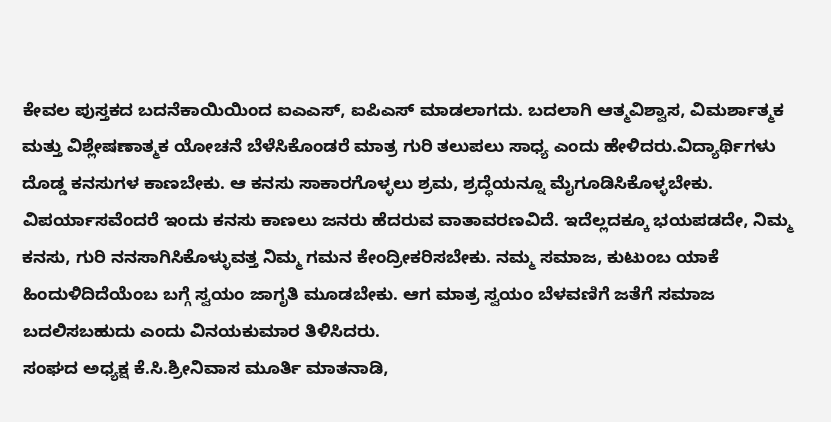ಕೇವಲ ಪುಸ್ತಕದ ಬದನೆಕಾಯಿಯಿಂದ ಐಎಎಸ್, ಐಪಿಎಸ್ ಮಾಡಲಾಗದು. ಬದಲಾಗಿ ಆತ್ಮವಿಶ್ವಾಸ, ವಿಮರ್ಶಾತ್ಮಕ ಮತ್ತು ವಿಶ್ಲೇಷಣಾತ್ಮಕ ಯೋಚನೆ ಬೆಳೆಸಿಕೊಂಡರೆ ಮಾತ್ರ ಗುರಿ ತಲುಪಲು ಸಾಧ್ಯ ಎಂದು ಹೇಳಿದರು.ವಿದ್ಯಾರ್ಥಿಗಳು ದೊಡ್ಡ ಕನಸುಗಳ ಕಾಣಬೇಕು. ಆ ಕನಸು ಸಾಕಾರಗೊಳ್ಳಲು ಶ್ರಮ, ಶ್ರದ್ಧೆಯನ್ನೂ ಮೈಗೂಡಿಸಿಕೊಳ್ಳಬೇಕು. ವಿಪರ್ಯಾಸವೆಂದರೆ ಇಂದು ಕನಸು ಕಾಣಲು ಜನರು ಹೆದರುವ ವಾತಾವರಣವಿದೆ. ಇದೆಲ್ಲದಕ್ಕೂ ಭಯಪಡದೇ, ನಿಮ್ಮ ಕನಸು, ಗುರಿ ನನಸಾಗಿಸಿಕೊಳ್ಳುವತ್ತ ನಿಮ್ಮ ಗಮನ ಕೇಂದ್ರೀಕರಿಸಬೇಕು. ನಮ್ಮ ಸಮಾಜ, ಕುಟುಂಬ ಯಾಕೆ ಹಿಂದುಳಿದಿದೆಯೆಂಬ ಬಗ್ಗೆ ಸ್ವಯಂ ಜಾಗೃತಿ ಮೂಡಬೇಕು. ಆಗ ಮಾತ್ರ ಸ್ವಯಂ ಬೆಳವಣಿಗೆ ಜತೆಗೆ ಸಮಾಜ ಬದಲಿಸಬಹುದು ಎಂದು ವಿನಯಕುಮಾರ ತಿಳಿಸಿದರು.
ಸಂಘದ ಅಧ್ಯಕ್ಷ ಕೆ.ಸಿ.ಶ್ರೀನಿವಾಸ ಮೂರ್ತಿ ಮಾತನಾಡಿ,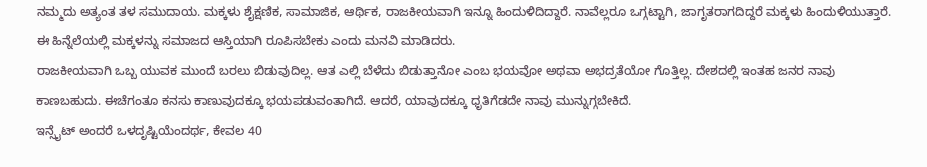ನಮ್ಮದು ಅತ್ಯಂತ ತಳ ಸಮುದಾಯ. ಮಕ್ಕಳು ಶೈಕ್ಷಣಿಕ, ಸಾಮಾಜಿಕ, ಆರ್ಥಿಕ, ರಾಜಕೀಯವಾಗಿ ಇನ್ನೂ ಹಿಂದುಳಿದಿದ್ದಾರೆ. ನಾವೆಲ್ಲರೂ ಒಗ್ಗಟ್ಟಾಗಿ, ಜಾಗೃತರಾಗದಿದ್ದರೆ ಮಕ್ಕಳು ಹಿಂದುಳಿಯುತ್ತಾರೆ. ಈ ಹಿನ್ನೆಲೆಯಲ್ಲಿ ಮಕ್ಕಳನ್ನು ಸಮಾಜದ ಆಸ್ತಿಯಾಗಿ ರೂಪಿಸಬೇಕು ಎಂದು ಮನವಿ ಮಾಡಿದರು.
ರಾಜಕೀಯವಾಗಿ ಒಬ್ಬ ಯುವಕ ಮುಂದೆ ಬರಲು ಬಿಡುವುದಿಲ್ಲ. ಆತ ಎಲ್ಲಿ ಬೆಳೆದು ಬಿಡುತ್ತಾನೋ ಎಂಬ ಭಯವೋ ಅಥವಾ ಅಭದ್ರತೆಯೋ ಗೊತ್ತಿಲ್ಲ. ದೇಶದಲ್ಲಿ ಇಂತಹ ಜನರ ನಾವು ಕಾಣಬಹುದು. ಈಚೆಗಂತೂ ಕನಸು ಕಾಣುವುದಕ್ಕೂ ಭಯಪಡುವಂತಾಗಿದೆ. ಆದರೆ, ಯಾವುದಕ್ಕೂ ಧೃತಿಗೆಡದೇ ನಾವು ಮುನ್ನುಗ್ಗಬೇಕಿದೆ.
ಇನ್ಸೈಟ್ ಅಂದರೆ ಒಳದೃಷ್ಟಿಯೆಂದರ್ಥ, ಕೇವಲ 40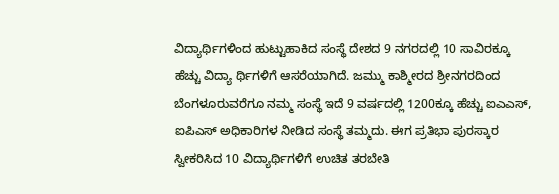ವಿದ್ಯಾರ್ಥಿಗಳಿಂದ ಹುಟ್ಟುಹಾಕಿದ ಸಂಸ್ಥೆ ದೇಶದ 9 ನಗರದಲ್ಲಿ 10 ಸಾವಿರಕ್ಕೂ ಹೆಚ್ಚು ವಿದ್ಯಾ ರ್ಥಿಗಳಿಗೆ ಆಸರೆಯಾಗಿದೆ. ಜಮ್ಮು ಕಾಶ್ಮೀರದ ಶ್ರೀನಗರದಿಂದ ಬೆಂಗಳೂರುವರೆಗೂ ನಮ್ಮ ಸಂಸ್ಥೆ ಇದೆ 9 ವರ್ಷದಲ್ಲಿ 1200ಕ್ಕೂ ಹೆಚ್ಚು ಐಎಎಸ್, ಐಪಿಎಸ್ ಅಧಿಕಾರಿಗಳ ನೀಡಿದ ಸಂಸ್ಥೆ ತಮ್ಮದು. ಈಗ ಪ್ರತಿಭಾ ಪುರಸ್ಕಾರ ಸ್ವೀಕರಿಸಿದ 10 ವಿದ್ಯಾರ್ಥಿಗಳಿಗೆ ಉಚಿತ ತರಬೇತಿ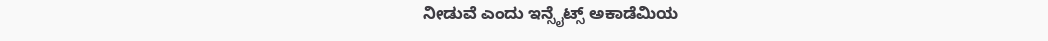ನೀಡುವೆ ಎಂದು ಇನ್ಸೈಟ್ಸ್ ಅಕಾಡೆಮಿಯ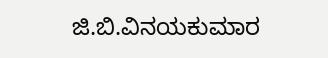ಜಿ.ಬಿ.ವಿನಯಕುಮಾರ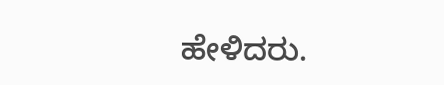ಹೇಳಿದರು.